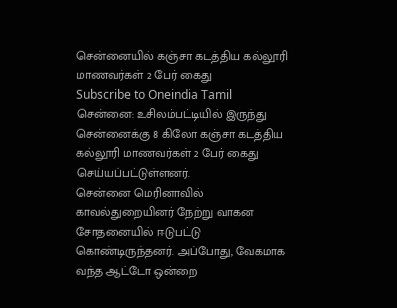சென்னையில் கஞ்சா கடத்திய கல்லூரி மாணவர்கள் 2 பேர் கைது
Subscribe to Oneindia Tamil
சென்னை: உசிலம்பட்டியில் இருந்து சென்னைக்கு 8 கிலோ கஞ்சா கடத்திய கல்லூரி மாணவர்கள் 2 பேர் கைது செய்யப்பட்டுள்ளனர்.
சென்னை மெரினாவில் காவல்துறையினர் நேற்று வாகன சோதனையில் ஈடுபட்டு கொண்டிருந்தனர். அப்போது, வேகமாக வந்த ஆட்டோ ஒன்றை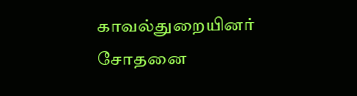காவல்துறையினர் சோதனை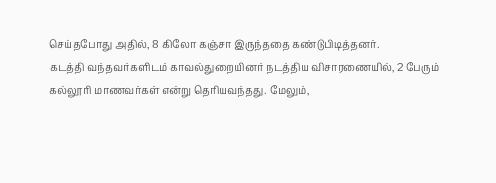செய்தபோது அதில், 8 கிலோ கஞ்சா இருந்ததை கண்டுபிடித்தனர்.
கடத்தி வந்தவர்களிடம் காவல்துறையினர் நடத்திய விசாரணையில், 2 பேரும் கல்லூரி மாணவர்கள் என்று தெரியவந்தது. மேலும்,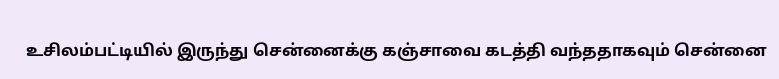உசிலம்பட்டியில் இருந்து சென்னைக்கு கஞ்சாவை கடத்தி வந்ததாகவும் சென்னை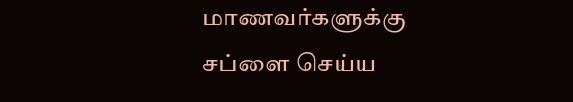மாணவர்களுக்கு சப்ளை செய்ய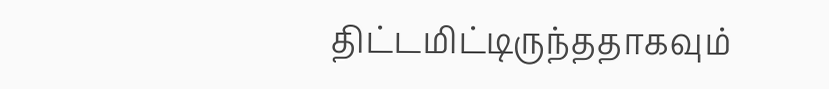திட்டமிட்டிருந்ததாகவும்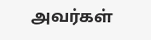அவர்கள்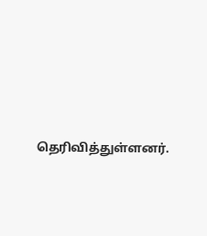தெரிவித்துள்ளனர்.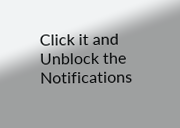Click it and Unblock the Notifications